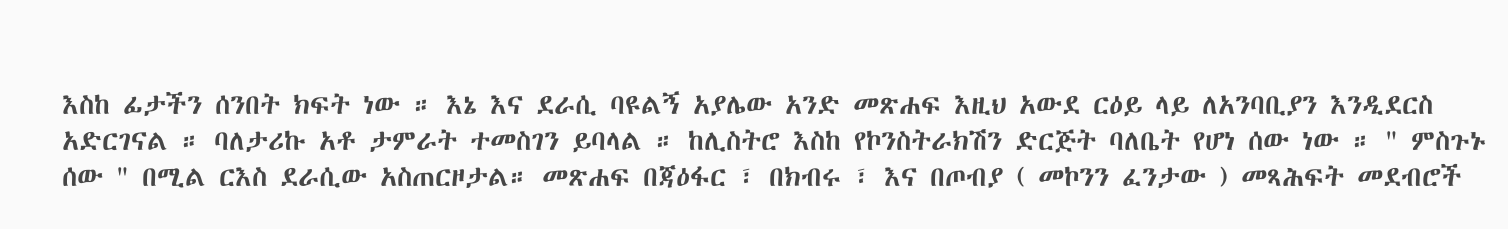እስከ ፊታችን ሰንበት ክፍት ነው ። እኔ እና ደራሲ ባዩልኝ አያሌው አንድ መጽሐፍ እዚህ አውደ ርዕይ ላይ ለአንባቢያን እንዲደርስ አድርገናል ። ባለታሪኩ አቶ ታምራት ተመስገን ይባላል ። ከሊስትሮ እስከ የኮንስትራክሽን ድርጅት ባለቤት የሆነ ሰው ነው ። " ምስጉኑ ሰው " በሚል ርእስ ደራሲው አስጠርዞታል። መጽሐፍ በጃዕፋር ፣ በክብሩ ፣ እና በጦብያ ( መኮንን ፈንታው ) መጻሕፍት መደብሮች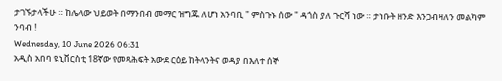ታገኙታላችሁ ። ከሌላው ህይወት በማንበብ መማር ዝግጁ ለሆነ አንባቢ " ምስጉኑ ሰው " ዳጎስ ያለ ጉርሻ ነው ። ታነቡት ዘንድ እንጋብዛለን መልካም ንባብ !
Wednesday, 10 June 2026 06:31
አዲስ አበባ ዩኒቨርስቲ 18ኛው የመጻሕፍት አውደ ርዕይ ከትላንትና ወዳያ በእለተ ሰኞ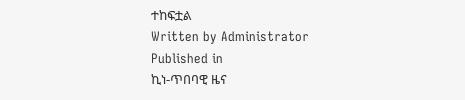ተከፍቷል
Written by Administrator
Published in
ኪነ-ጥበባዊ ዜና